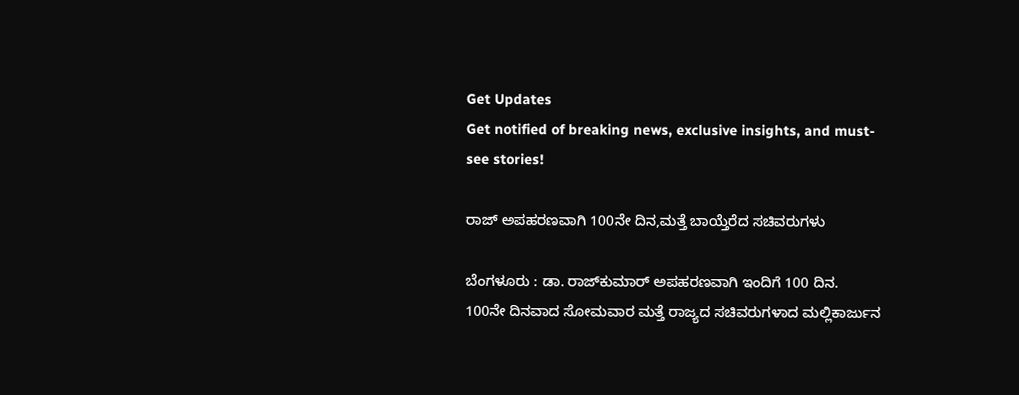Get Updates
Get notified of breaking news, exclusive insights, and must-see stories!

ರಾಜ್‌ ಅಪಹರಣವಾಗಿ 100ನೇ ದಿನ,ಮತ್ತೆ ಬಾಯ್ತೆರೆದ ಸಚಿವರುಗಳು

ಬೆಂಗಳೂರು : ಡಾ. ರಾಜ್‌ಕುಮಾರ್‌ ಅಪಹರಣವಾಗಿ ಇಂದಿಗೆ 100 ದಿನ. 100ನೇ ದಿನವಾದ ಸೋಮವಾರ ಮತ್ತೆ ರಾಜ್ಯದ ಸಚಿವರುಗಳಾದ ಮಲ್ಲಿಕಾರ್ಜುನ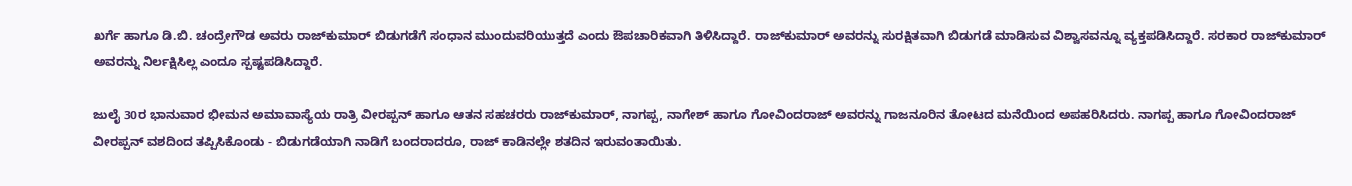ಖರ್ಗೆ ಹಾಗೂ ಡಿ.ಬಿ. ಚಂದ್ರೇಗೌಡ ಅವರು ರಾಜ್‌ಕುಮಾರ್‌ ಬಿಡುಗಡೆಗೆ ಸಂಧಾನ ಮುಂದುವರಿಯುತ್ತದೆ ಎಂದು ಔಪಚಾರಿಕವಾಗಿ ತಿಳಿಸಿದ್ದಾರೆ. ರಾಜ್‌ಕುಮಾರ್‌ ಅವರನ್ನು ಸುರಕ್ಷಿತವಾಗಿ ಬಿಡುಗಡೆ ಮಾಡಿಸುವ ವಿಶ್ವಾಸವನ್ನೂ ವ್ಯಕ್ತಪಡಿಸಿದ್ದಾರೆ. ಸರಕಾರ ರಾಜ್‌ಕುಮಾರ್‌ ಅವರನ್ನು ನಿರ್ಲಕ್ಷಿಸಿಲ್ಲ ಎಂದೂ ಸ್ಪಷ್ಟಪಡಿಸಿದ್ದಾರೆ.

ಜುಲೈ 30ರ ಭಾನುವಾರ ಭೀಮನ ಅಮಾವಾಸ್ಯೆಯ ರಾತ್ರಿ ವೀರಪ್ಪನ್‌ ಹಾಗೂ ಆತನ ಸಹಚರರು ರಾಜ್‌ಕುಮಾರ್‌, ನಾಗಪ್ಪ, ನಾಗೇಶ್‌ ಹಾಗೂ ಗೋವಿಂದರಾಜ್‌ ಅವರನ್ನು ಗಾಜನೂರಿನ ತೋಟದ ಮನೆಯಿಂದ ಅಪಹರಿಸಿದರು. ನಾಗಪ್ಪ ಹಾಗೂ ಗೋವಿಂದರಾಜ್‌ ವೀರಪ್ಪನ್‌ ವಶದಿಂದ ತಪ್ಪಿಸಿಕೊಂಡು - ಬಿಡುಗಡೆಯಾಗಿ ನಾಡಿಗೆ ಬಂದರಾದರೂ, ರಾಜ್‌ ಕಾಡಿನಲ್ಲೇ ಶತದಿನ ಇರುವಂತಾಯಿತು.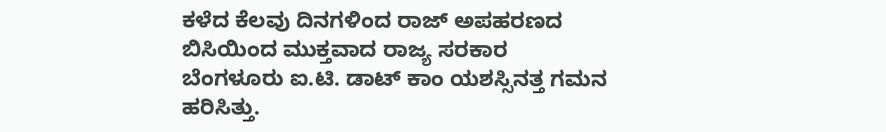ಕಳೆದ ಕೆಲವು ದಿನಗಳಿಂದ ರಾಜ್‌ ಅಪಹರಣದ ಬಿಸಿಯಿಂದ ಮುಕ್ತವಾದ ರಾಜ್ಯ ಸರಕಾರ ಬೆಂಗಳೂರು ಐ.ಟಿ. ಡಾಟ್‌ ಕಾಂ ಯಶಸ್ಸಿನತ್ತ ಗಮನ ಹರಿಸಿತ್ತು.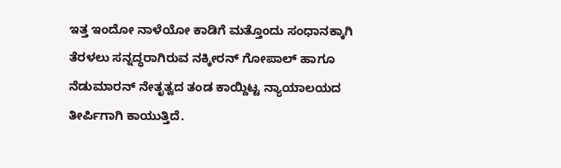ಇತ್ತ ಇಂದೋ ನಾಳೆಯೋ ಕಾಡಿಗೆ ಮತ್ತೊಂದು ಸಂಧಾನಕ್ಕಾಗಿ ತೆರಳಲು ಸನ್ನದ್ಧರಾಗಿರುವ ನಕ್ಕೀರನ್‌ ಗೋಪಾಲ್‌ ಹಾಗೂ ನೆಡುಮಾರನ್‌ ನೇತೃತ್ವದ ತಂಡ ಕಾಯ್ದಿಟ್ಟ ನ್ಯಾಯಾಲಯದ ತೀರ್ಪಿಗಾಗಿ ಕಾಯುತ್ತಿದೆ.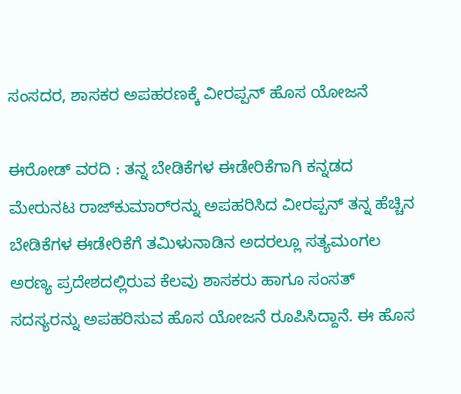ಸಂಸದರ, ಶಾಸಕರ ಅಪಹರಣಕ್ಕೆ ವೀರಪ್ಪನ್‌ ಹೊಸ ಯೋಜನೆ

ಈರೋಡ್‌ ವರದಿ : ತನ್ನ ಬೇಡಿಕೆಗಳ ಈಡೇರಿಕೆಗಾಗಿ ಕನ್ನಡದ ಮೇರುನಟ ರಾಜ್‌ಕುಮಾರ್‌ರನ್ನು ಅಪಹರಿಸಿದ ವೀರಪ್ಪನ್‌ ತನ್ನ ಹೆಚ್ಚಿನ ಬೇಡಿಕೆಗಳ ಈಡೇರಿಕೆಗೆ ತಮಿಳುನಾಡಿನ ಅದರಲ್ಲೂ ಸತ್ಯಮಂಗಲ ಅರಣ್ಯ ಪ್ರದೇಶದಲ್ಲಿರುವ ಕೆಲವು ಶಾಸಕರು ಹಾಗೂ ಸಂಸತ್‌ ಸದಸ್ಯರನ್ನು ಅಪಹರಿಸುವ ಹೊಸ ಯೋಜನೆ ರೂಪಿಸಿದ್ದಾನೆ. ಈ ಹೊಸ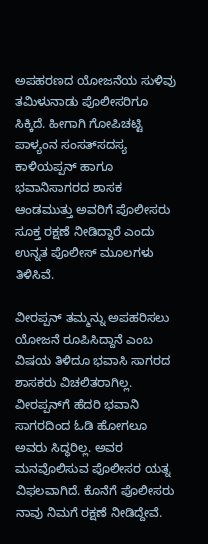ಅಪಹರಣದ ಯೋಜನೆಯ ಸುಳಿವು ತಮಿಳುನಾಡು ಪೊಲೀಸರಿಗೂ ಸಿಕ್ಕಿದೆ. ಹೀಗಾಗಿ ಗೋಪಿಚಟ್ಟಿ ಪಾಳ್ಯಂನ ಸಂಸತ್‌ಸದಸ್ಯ ಕಾಳಿಯಪ್ಪನ್‌ ಹಾಗೂ ಭವಾನಿಸಾಗರದ ಶಾಸಕ ಆಂಡಮುತ್ತು ಅವರಿಗೆ ಪೊಲೀಸರು ಸೂಕ್ತ ರಕ್ಷಣೆ ನೀಡಿದ್ದಾರೆ ಎಂದು ಉನ್ನತ ಪೊಲೀಸ್‌ ಮೂಲಗಳು ತಿಳಿಸಿವೆ.

ವೀರಪ್ಪನ್‌ ತಮ್ಮನ್ನು ಅಪಹರಿಸಲು ಯೋಜನೆ ರೂಪಿಸಿದ್ದಾನೆ ಎಂಬ ವಿಷಯ ತಿಳಿದೂ ಭವಾಸಿ ಸಾಗರದ ಶಾಸಕರು ವಿಚಲಿತರಾಗಿಲ್ಲ. ವೀರಪ್ಪನ್‌ಗೆ ಹೆದರಿ ಭವಾನಿ ಸಾಗರದಿಂದ ಓಡಿ ಹೋಗಲೂ ಅವರು ಸಿದ್ಧರಿಲ್ಲ. ಅವರ ಮನವೊಲಿಸುವ ಪೊಲೀಸರ ಯತ್ನ ವಿಫಲವಾಗಿದೆ. ಕೊನೆಗೆ ಪೊಲೀಸರು ನಾವು ನಿಮಗೆ ರಕ್ಷಣೆ ನೀಡಿದ್ದೇವೆ.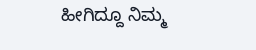ಹೀಗಿದ್ದೂ ನಿಮ್ಮ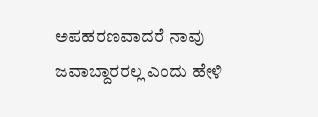ಅಪಹರಣವಾದರೆ ನಾವು ಜವಾಬ್ದಾರರಲ್ಲ ಎಂದು ಹೇಳಿ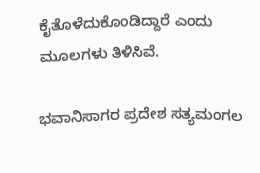ಕೈತೊಳೆದುಕೊಂಡಿದ್ದಾರೆ ಎಂದು ಮೂಲಗಳು ತಿಳಿಸಿವೆ.

ಭವಾನಿಸಾಗರ ಪ್ರದೇಶ ಸತ್ಯಮಂಗಲ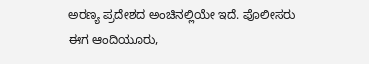ಅರಣ್ಯ ಪ್ರದೇಶದ ಅಂಚಿನಲ್ಲಿಯೇ ಇದೆ. ಪೊಲೀಸರು ಈಗ ಆಂದಿಯೂರು,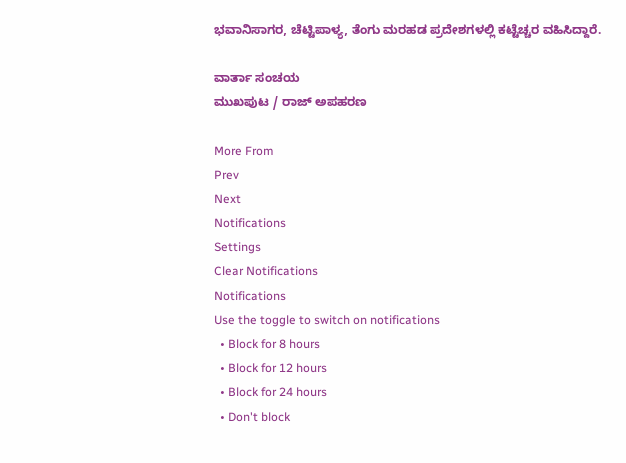ಭವಾನಿಸಾಗರ, ಚೆಟ್ಟಿಪಾಳ್ಯ, ತೆಂಗು ಮರಹಡ ಪ್ರದೇಶಗಳಲ್ಲಿ ಕಟ್ಟೆಚ್ಚರ ವಹಿಸಿದ್ದಾರೆ.

ವಾರ್ತಾ ಸಂಚಯ
ಮುಖಪುಟ / ರಾಜ್‌ ಅಪಹರಣ

More From
Prev
Next
Notifications
Settings
Clear Notifications
Notifications
Use the toggle to switch on notifications
  • Block for 8 hours
  • Block for 12 hours
  • Block for 24 hours
  • Don't block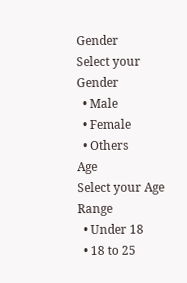Gender
Select your Gender
  • Male
  • Female
  • Others
Age
Select your Age Range
  • Under 18
  • 18 to 25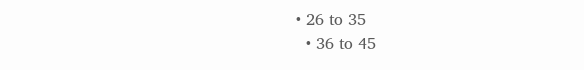• 26 to 35
  • 36 to 45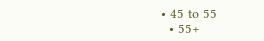• 45 to 55
  • 55+